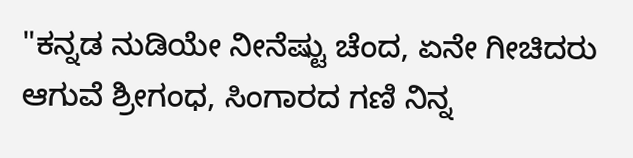"ಕನ್ನಡ ನುಡಿಯೇ ನೀನೆಷ್ಟು ಚೆಂದ, ಏನೇ ಗೀಚಿದರು ಆಗುವೆ ಶ್ರೀಗಂಧ, ಸಿಂಗಾರದ ಗಣಿ ನಿನ್ನ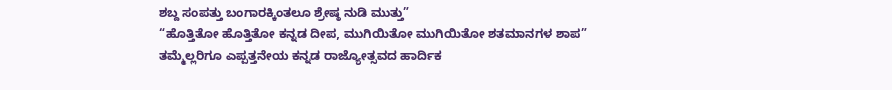ಶಬ್ದ ಸಂಪತ್ತು ಬಂಗಾರಕ್ಕಿಂತಲೂ ಶ್ರೇಷ್ಠ ನುಡಿ ಮುತ್ತು”
“ಹೊತ್ತಿತೋ ಹೊತ್ತಿತೋ ಕನ್ನಡ ದೀಪ, ಮುಗಿಯಿತೋ ಮುಗಿಯಿತೋ ಶತಮಾನಗಳ ಶಾಪ”
ತಮ್ಮೆಲ್ಲರಿಗೂ ಎಪ್ಪತ್ತನೇಯ ಕನ್ನಡ ರಾಜ್ಯೋತ್ಸವದ ಹಾರ್ದಿಕ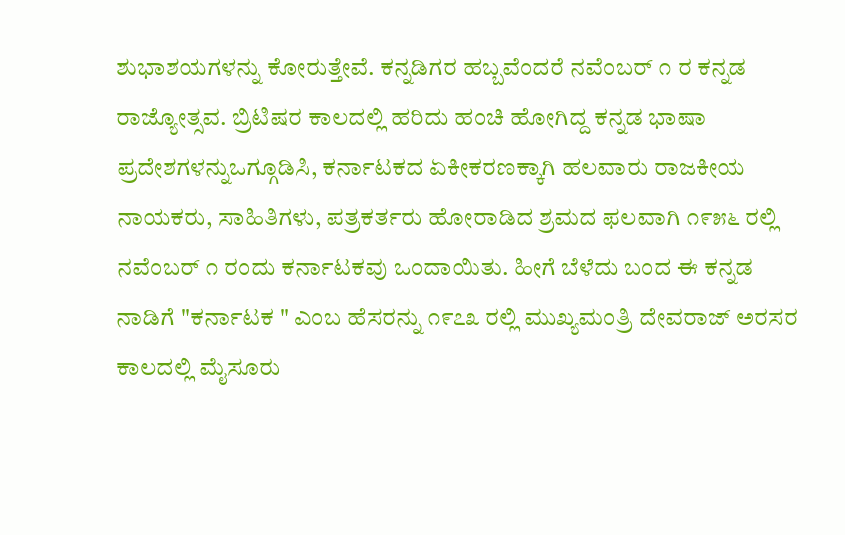ಶುಭಾಶಯಗಳನ್ನು ಕೋರುತ್ತೇವೆ. ಕನ್ನಡಿಗರ ಹಬ್ಬವೆಂದರೆ ನವೆಂಬರ್ ೧ ರ ಕನ್ನಡ ರಾಜ್ಯೋತ್ಸವ. ಬ್ರಿಟಿಷರ ಕಾಲದಲ್ಲಿ ಹರಿದು ಹಂಚಿ ಹೋಗಿದ್ದ ಕನ್ನಡ ಭಾಷಾ ಪ್ರದೇಶಗಳನ್ನುಒಗ್ಗೂಡಿಸಿ, ಕರ್ನಾಟಕದ ಏಕೀಕರಣಕ್ಕಾಗಿ ಹಲವಾರು ರಾಜಕೀಯ ನಾಯಕರು, ಸಾಹಿತಿಗಳು, ಪತ್ರಕರ್ತರು ಹೋರಾಡಿದ ಶ್ರಮದ ಫಲವಾಗಿ ೧೯೫೬ ರಲ್ಲಿ ನವೆಂಬರ್ ೧ ರಂದು ಕರ್ನಾಟಕವು ಒಂದಾಯಿತು. ಹೀಗೆ ಬೆಳೆದು ಬಂದ ಈ ಕನ್ನಡ ನಾಡಿಗೆ "ಕರ್ನಾಟಕ " ಎಂಬ ಹೆಸರನ್ನು ೧೯೭೩ ರಲ್ಲಿ ಮುಖ್ಯಮಂತ್ರಿ ದೇವರಾಜ್ ಅರಸರ ಕಾಲದಲ್ಲಿ ಮೈಸೂರು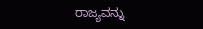ರಾಜ್ಯವನ್ನು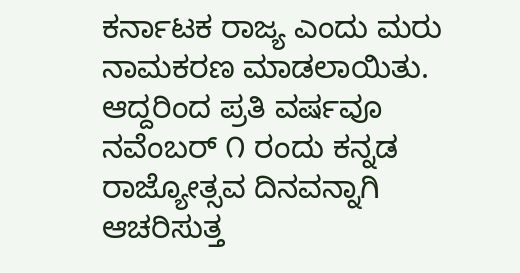ಕರ್ನಾಟಕ ರಾಜ್ಯ ಎಂದು ಮರು ನಾಮಕರಣ ಮಾಡಲಾಯಿತು. ಆದ್ದರಿಂದ ಪ್ರತಿ ವರ್ಷವೂ ನವೆಂಬರ್ ೧ ರಂದು ಕನ್ನಡ ರಾಜ್ಯೋತ್ಸವ ದಿನವನ್ನಾಗಿ ಆಚರಿಸುತ್ತ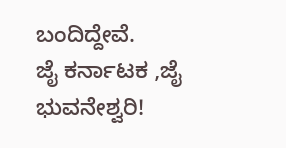ಬಂದಿದ್ದೇವೆ.
ಜೈ ಕರ್ನಾಟಕ ,ಜೈ ಭುವನೇಶ್ವರಿ!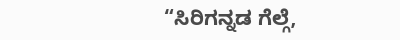“ಸಿರಿಗನ್ನಡ ಗೆಲ್ಗೆ,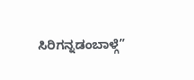ಸಿರಿಗನ್ನಡಂಬಾಳ್ಗೆ”